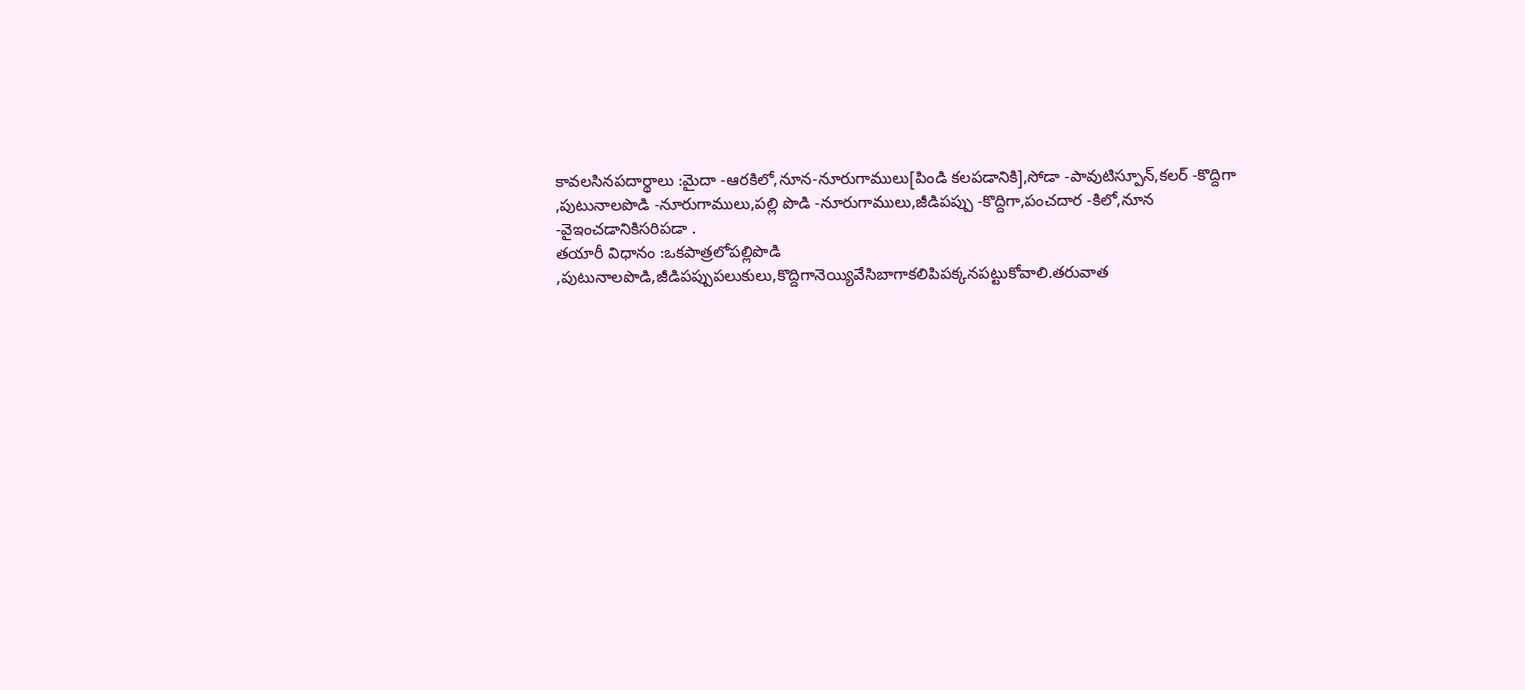కావలసినపదార్థాలు :మైదా -ఆరకిలో,నూన-నూరుగాములు[పిండి కలపడానికి],సోడా -పావుటిస్పూన్,కలర్ -కొద్దిగా ,పుటునాలపొడి -నూరుగాములు,పల్లి పొడి -నూరుగాములు,జీడిపప్పు -కొద్దిగా,పంచదార -కిలో,నూన -వైఇంచడానికిసరిపడా .
తయారీ విధానం :ఒకపాత్రలోపల్లిపొడి ,పుటునాలపొడి,జీడిపప్పుపలుకులు,కొద్దిగానెయ్యివేసిబాగాకలిపిపక్కనపట్టుకోవాలి.తరువాత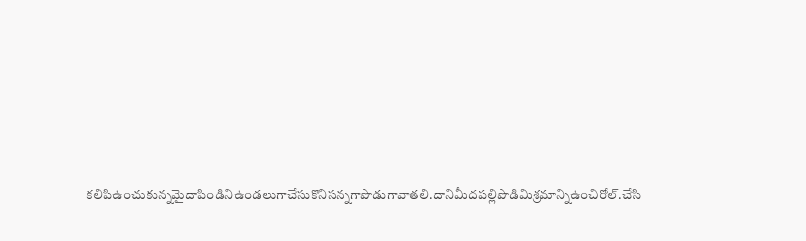కలిపిఉంచుకున్నమైదాపిండినిఉండలుగాచేసుకొనిసన్నగాపొడుగావాతలి.దానిమీదపల్లిపొడిమిశ్రమాన్నిఉంచిరోల్.చేసి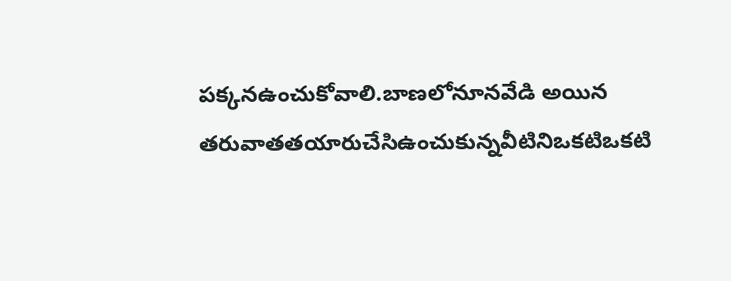పక్కనఉంచుకోవాలి.బాణలోనూనవేడి అయిన తరువాతతయారుచేసిఉంచుకున్నవీటినిఒకటిఒకటి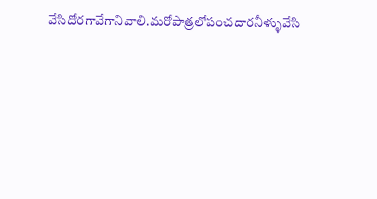వేసిదోరగావేగానివాలి.మరోపాత్రలోపంచదారనీళ్ళువేసి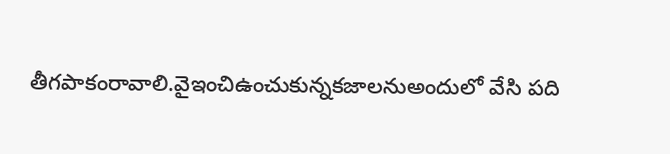తీగపాకంరావాలి.వైఇంచిఉంచుకున్నకజాలనుఅందులో వేసి పది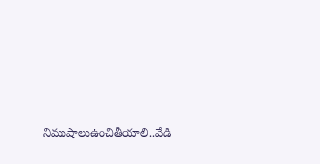నిముషాలుఉంచితీయాలి..వేడి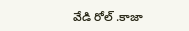వేడి రోల్ .కాజా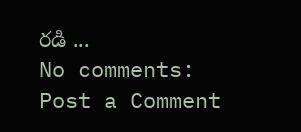రడి ...
No comments:
Post a Comment